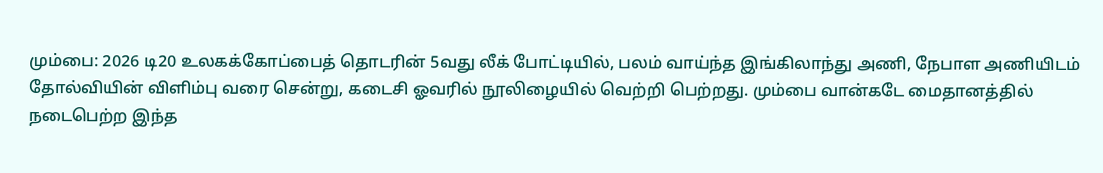மும்பை: 2026 டி20 உலகக்கோப்பைத் தொடரின் 5வது லீக் போட்டியில், பலம் வாய்ந்த இங்கிலாந்து அணி, நேபாள அணியிடம் தோல்வியின் விளிம்பு வரை சென்று, கடைசி ஓவரில் நூலிழையில் வெற்றி பெற்றது. மும்பை வான்கடே மைதானத்தில் நடைபெற்ற இந்த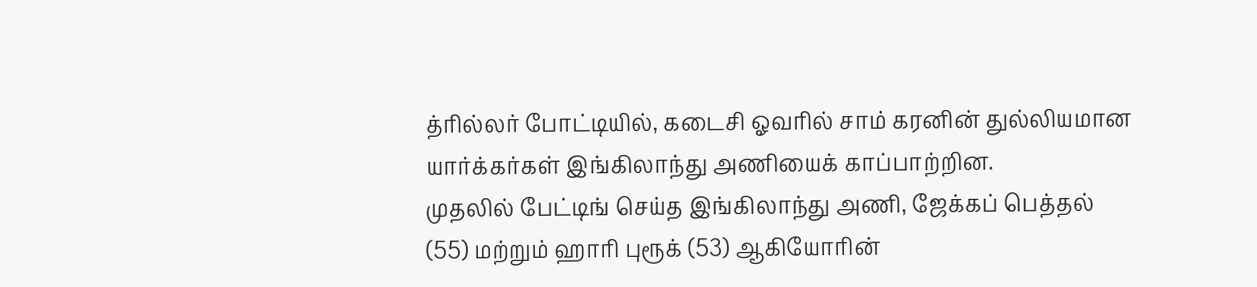த்ரில்லர் போட்டியில், கடைசி ஓவரில் சாம் கரனின் துல்லியமான யார்க்கர்கள் இங்கிலாந்து அணியைக் காப்பாற்றின.
முதலில் பேட்டிங் செய்த இங்கிலாந்து அணி, ஜேக்கப் பெத்தல் (55) மற்றும் ஹாரி புரூக் (53) ஆகியோரின்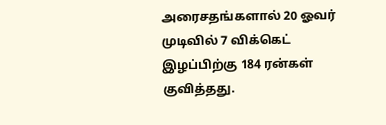அரைசதங்களால் 20 ஓவர் முடிவில் 7 விக்கெட் இழப்பிற்கு 184 ரன்கள் குவித்தது.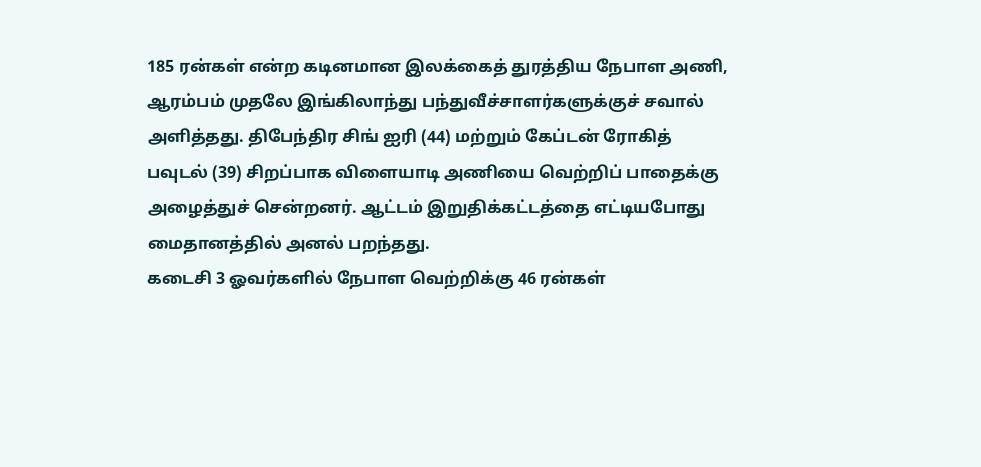185 ரன்கள் என்ற கடினமான இலக்கைத் துரத்திய நேபாள அணி, ஆரம்பம் முதலே இங்கிலாந்து பந்துவீச்சாளர்களுக்குச் சவால் அளித்தது. திபேந்திர சிங் ஐரி (44) மற்றும் கேப்டன் ரோகித் பவுடல் (39) சிறப்பாக விளையாடி அணியை வெற்றிப் பாதைக்கு அழைத்துச் சென்றனர். ஆட்டம் இறுதிக்கட்டத்தை எட்டியபோது மைதானத்தில் அனல் பறந்தது.
கடைசி 3 ஓவர்களில் நேபாள வெற்றிக்கு 46 ரன்கள்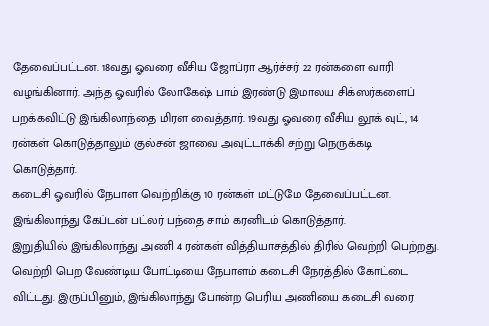தேவைப்பட்டன. 18வது ஓவரை வீசிய ஜோப்ரா ஆர்ச்சர் 22 ரன்களை வாரி வழங்கினார். அந்த ஓவரில் லோகேஷ் பாம் இரண்டு இமாலய சிக்ஸர்களைப் பறக்கவிட்டு இங்கிலாந்தை மிரள வைத்தார். 19வது ஓவரை வீசிய லூக் வுட், 14 ரன்கள் கொடுத்தாலும் குல்சன் ஜாவை அவுட்டாக்கி சற்று நெருக்கடி கொடுத்தார்.
கடைசி ஓவரில் நேபாள வெற்றிக்கு 10 ரன்கள் மட்டுமே தேவைப்பட்டன. இங்கிலாந்து கேப்டன் பட்லர் பந்தை சாம் கரனிடம் கொடுத்தார்.
இறுதியில் இங்கிலாந்து அணி 4 ரன்கள் வித்தியாசத்தில் திரில் வெற்றி பெற்றது.
வெற்றி பெற வேண்டிய போட்டியை நேபாளம் கடைசி நேரத்தில் கோட்டை விட்டது. இருப்பினும், இங்கிலாந்து போன்ற பெரிய அணியை கடைசி வரை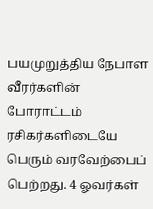பயமுறுத்திய நேபாள வீரர்களின் போராட்டம் ரசிகர்களிடையே பெரும் வரவேற்பைப் பெற்றது. 4 ஓவர்கள்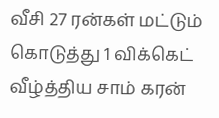வீசி 27 ரன்கள் மட்டும் கொடுத்து 1 விக்கெட் வீழ்த்திய சாம் கரன்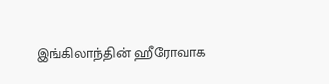இங்கிலாந்தின் ஹீரோவாக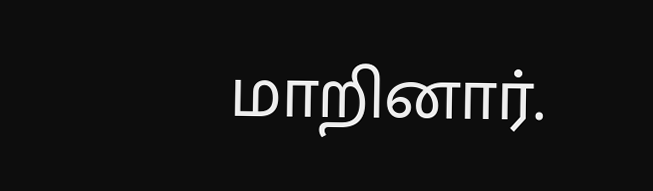மாறினார்.